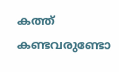കത്ത്‌ കണ്ടവരുണ്ടോ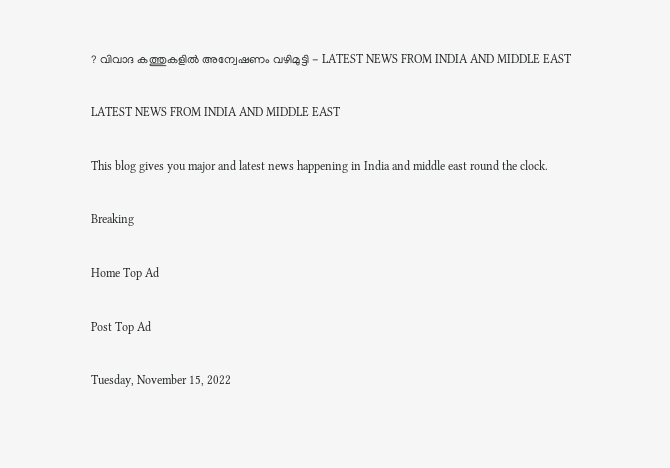? വിവാദ കത്തുകളില്‍ അന്വേഷണം വഴിമുട്ടി - LATEST NEWS FROM INDIA AND MIDDLE EAST

LATEST NEWS FROM INDIA AND MIDDLE EAST

This blog gives you major and latest news happening in India and middle east round the clock.

Breaking

Home Top Ad

Post Top Ad

Tuesday, November 15, 2022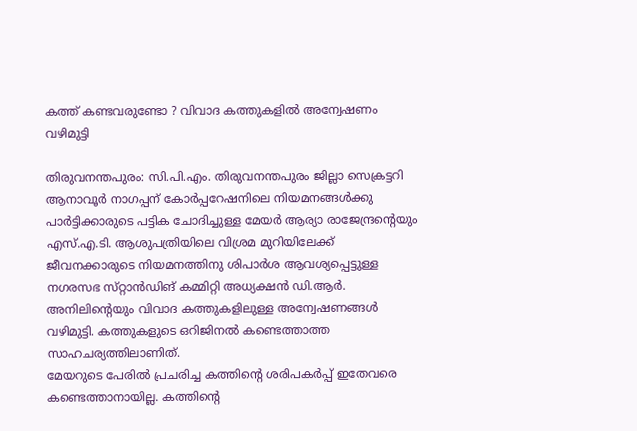കത്ത്‌ കണ്ടവരുണ്ടോ ? വിവാദ കത്തുകളില്‍ അന്വേഷണം വഴിമുട്ടി

തിരുവനന്തപുരം: സി.പി.എം. തിരുവനന്തപുരം ജില്ലാ സെക്രട്ടറി ആനാവൂര്‍ നാഗപ്പന്‌ കോര്‍പ്പറേഷനിലെ നിയമനങ്ങള്‍ക്കു പാര്‍ട്ടിക്കാരുടെ പട്ടിക ചോദിച്ചുള്ള മേയര്‍ ആര്യാ രാജേന്ദ്രന്റെയും എസ്‌.എ.ടി. ആശുപത്രിയിലെ വിശ്രമ മുറിയിലേക്ക്‌ ജീവനക്കാരുടെ നിയമനത്തിനു ശിപാര്‍ശ ആവശ്യപ്പെട്ടുള്ള നഗരസഭ സ്‌റ്റാന്‍ഡിങ്‌ കമ്മിറ്റി അധ്യക്ഷന്‍ ഡി.ആര്‍. അനിലിന്റെയും വിവാദ കത്തുകളിലുള്ള അന്വേഷണങ്ങള്‍ വഴിമുട്ടി. കത്തുകളുടെ ഒറിജിനല്‍ കണ്ടെത്താത്ത സാഹചര്യത്തിലാണിത്‌.
മേയറുടെ പേരില്‍ പ്രചരിച്ച കത്തിന്റെ ശരിപകര്‍പ്പ്‌ ഇതേവരെ കണ്ടെത്താനായില്ല. കത്തിന്റെ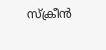സ്‌ക്രീന്‍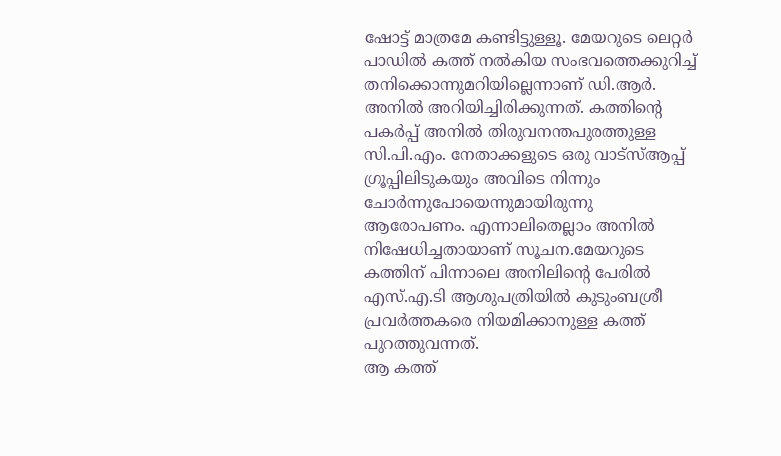ഷോട്ട്‌ മാത്രമേ കണ്ടിട്ടുള്ളൂ. മേയറുടെ ലെറ്റര്‍ പാഡില്‍ കത്ത്‌ നല്‍കിയ സംഭവത്തെക്കുറിച്ച്‌ തനിക്കൊന്നുമറിയില്ലെന്നാണ്‌ ഡി.ആര്‍. അനില്‍ അറിയിച്ചിരിക്കുന്നത്‌. കത്തിന്റെ പകര്‍പ്പ്‌ അനില്‍ തിരുവനന്തപുരത്തുള്ള സി.പി.എം. നേതാക്കളുടെ ഒരു വാട്‌സ്‌ആപ്പ്‌ ഗ്രൂപ്പിലിടുകയും അവിടെ നിന്നും ചോര്‍ന്നുപോയെന്നുമായിരുന്നു ആരോപണം. എന്നാലിതെല്ലാം അനില്‍ നിഷേധിച്ചതായാണ്‌ സൂചന.മേയറുടെ കത്തിന്‌ പിന്നാലെ അനിലിന്റെ പേരില്‍ എസ്‌.എ.ടി ആശുപത്രിയില്‍ കുടുംബശ്രീ പ്രവര്‍ത്തകരെ നിയമിക്കാനുള്ള കത്ത്‌ പുറത്തുവന്നത്‌.
ആ കത്ത്‌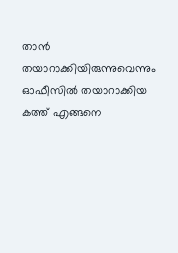താന്‍ തയാറാക്കിയിരുന്നുവെന്നും ഓഫീസില്‍ തയാറാക്കിയ കത്ത്‌ എങ്ങനെ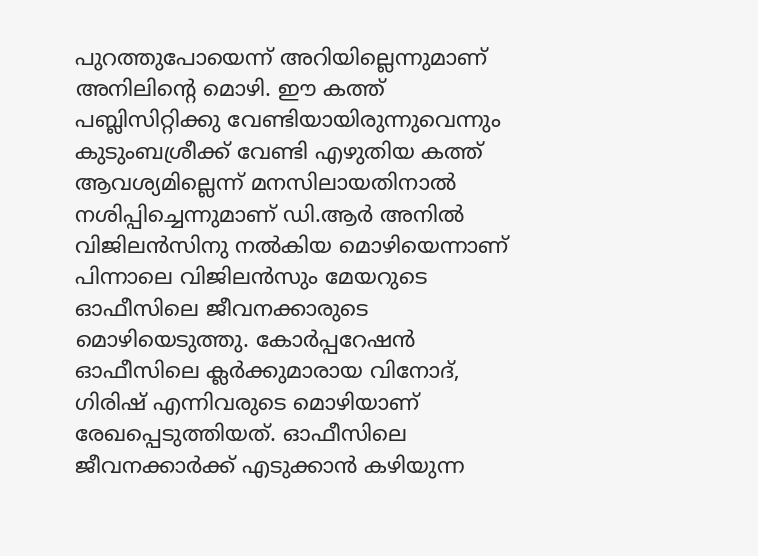പുറത്തുപോയെന്ന്‌ അറിയില്ലെന്നുമാണ്‌ അനിലിന്റെ മൊഴി. ഈ കത്ത്‌ പബ്ലിസിറ്റിക്കു വേണ്ടിയായിരുന്നുവെന്നും കുടുംബശ്രീക്ക്‌ വേണ്ടി എഴുതിയ കത്ത്‌ ആവശ്യമില്ലെന്ന്‌ മനസിലായതിനാല്‍ നശിപ്പിച്ചെന്നുമാണ്‌ ഡി.ആര്‍ അനില്‍ വിജിലന്‍സിനു നല്‍കിയ മൊഴിയെന്നാണ്‌ പിന്നാലെ വിജിലന്‍സും മേയറുടെ ഓഫീസിലെ ജീവനക്കാരുടെ മൊഴിയെടുത്തു. കോര്‍പ്പറേഷന്‍ ഓഫീസിലെ ക്ലര്‍ക്കുമാരായ വിനോദ്‌, ഗിരിഷ്‌ എന്നിവരുടെ മൊഴിയാണ്‌ രേഖപ്പെടുത്തിയത്‌. ഓഫീസിലെ ജീവനക്കാര്‍ക്ക്‌ എടുക്കാന്‍ കഴിയുന്ന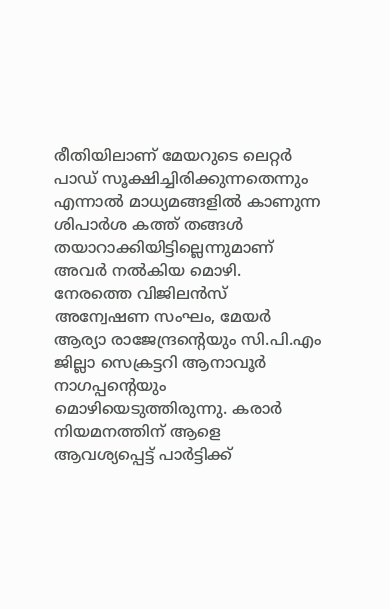രീതിയിലാണ്‌ മേയറുടെ ലെറ്റര്‍ പാഡ്‌ സൂക്ഷിച്ചിരിക്കുന്നതെന്നും എന്നാല്‍ മാധ്യമങ്ങളില്‍ കാണുന്ന ശിപാര്‍ശ കത്ത്‌ തങ്ങള്‍ തയാറാക്കിയിട്ടില്ലെന്നുമാണ്‌ അവര്‍ നല്‍കിയ മൊഴി.
നേരത്തെ വിജിലന്‍സ്‌ അന്വേഷണ സംഘം, മേയര്‍ ആര്യാ രാജേന്ദ്രന്റെയും സി.പി.എം ജില്ലാ സെക്രട്ടറി ആനാവൂര്‍ നാഗപ്പന്റെയും മൊഴിയെടുത്തിരുന്നു. കരാര്‍ നിയമനത്തിന്‌ ആളെ ആവശ്യപ്പെട്ട്‌ പാര്‍ട്ടിക്ക്‌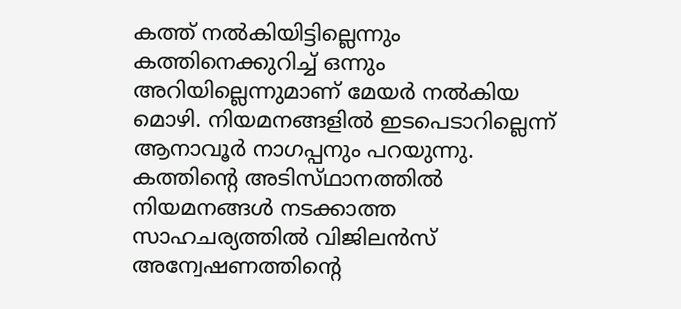കത്ത്‌ നല്‍കിയിട്ടില്ലെന്നും കത്തിനെക്കുറിച്ച്‌ ഒന്നും അറിയില്ലെന്നുമാണ്‌ മേയര്‍ നല്‍കിയ മൊഴി. നിയമനങ്ങളില്‍ ഇടപെടാറില്ലെന്ന്‌ ആനാവൂര്‍ നാഗപ്പനും പറയുന്നു.
കത്തിന്റെ അടിസ്‌ഥാനത്തില്‍ നിയമനങ്ങള്‍ നടക്കാത്ത സാഹചര്യത്തില്‍ വിജിലന്‍സ്‌ അന്വേഷണത്തിന്റെ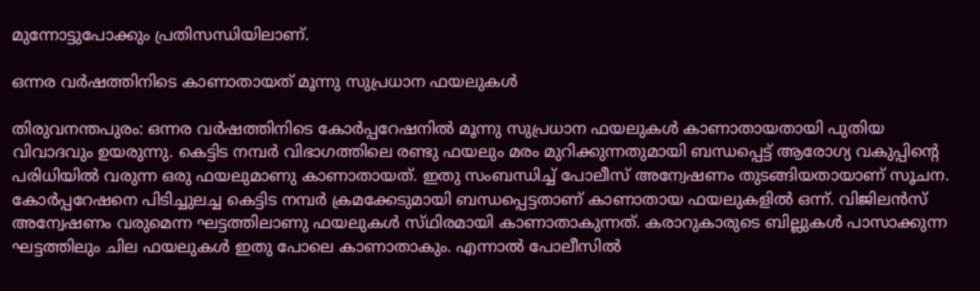മുന്നോട്ടുപോക്കും പ്രതിസന്ധിയിലാണ്‌.

ഒന്നര വര്‍ഷത്തിനിടെ കാണാതായത്‌ മൂന്നു സുപ്രധാന ഫയലുകള്‍

തിരുവനന്തപുരം: ഒന്നര വര്‍ഷത്തിനിടെ കോര്‍പ്പറേഷനില്‍ മൂന്നു സുപ്രധാന ഫയലുകള്‍ കാണാതായതായി പുതിയ വിവാദവും ഉയരുന്നു. കെട്ടിട നമ്പര്‍ വിഭാഗത്തിലെ രണ്ടു ഫയലും മരം മുറിക്കുന്നതുമായി ബന്ധപ്പെട്ട്‌ ആരോഗ്യ വകുപ്പിന്റെ പരിധിയില്‍ വരുന്ന ഒരു ഫയലുമാണു കാണാതായത്‌. ഇതു സംബന്ധിച്ച്‌ പോലീസ്‌ അന്വേഷണം തുടങ്ങിയതായാണ്‌ സൂചന.
കോര്‍പ്പറേഷനെ പിടിച്ചുലച്ച കെട്ടിട നമ്പര്‍ ക്രമക്കേടുമായി ബന്ധപ്പെട്ടതാണ്‌ കാണാതായ ഫയലുകളില്‍ ഒന്ന്‌. വിജിലന്‍സ്‌ അന്വേഷണം വരുമെന്ന ഘട്ടത്തിലാണു ഫയലുകള്‍ സ്‌ഥിരമായി കാണാതാകുന്നത്‌. കരാറുകാരുടെ ബില്ലുകള്‍ പാസാക്കുന്ന ഘട്ടത്തിലും ചില ഫയലുകള്‍ ഇതു പോലെ കാണാതാകും. എന്നാല്‍ പോലീസില്‍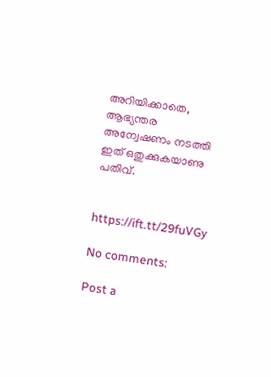അറിയിക്കാതെ, ആഭ്യന്തര അന്വേഷണം നടത്തി ഇത്‌ ഒതുക്കുകയാണു പതിവ്‌.


https://ift.tt/29fuVGy

No comments:

Post a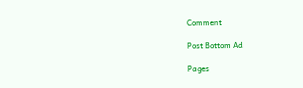Comment

Post Bottom Ad

Pages